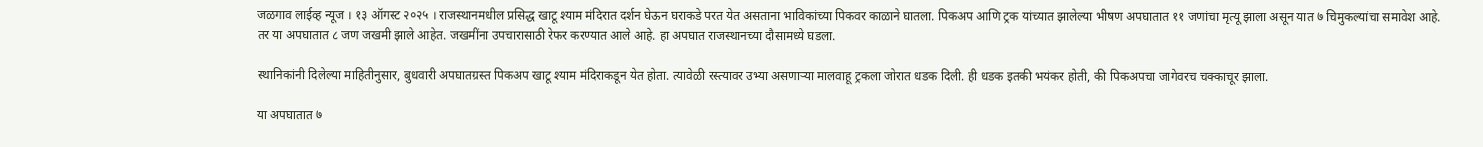जळगाव लाईव्ह न्यूज । १३ ऑगस्ट २०२५ । राजस्थानमधील प्रसिद्ध खाटू श्याम मंदिरात दर्शन घेऊन घराकडे परत येत असताना भाविकांच्या पिकवर काळाने घातला. पिकअप आणि ट्रक यांच्यात झालेल्या भीषण अपघातात ११ जणांचा मृत्यू झाला असून यात ७ चिमुकल्यांचा समावेश आहे. तर या अपघातात ८ जण जखमी झाले आहेत. जखमींना उपचारासाठी रेफर करण्यात आले आहे. हा अपघात राजस्थानच्या दौसामध्ये घडला.

स्थानिकांनी दिलेल्या माहितीनुसार, बुधवारी अपघातग्रस्त पिकअप खाटू श्याम मंदिराकडून येत होता. त्यावेळी रस्त्यावर उभ्या असणाऱ्या मालवाहू ट्रकला जोरात धडक दिली. ही धडक इतकी भयंकर होती, की पिकअपचा जागेवरच चक्काचूर झाला.

या अपघातात ७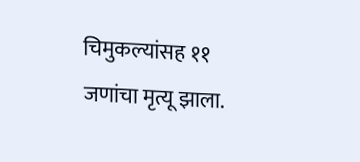चिमुकल्यांसह ११ जणांचा मृत्यू झाला.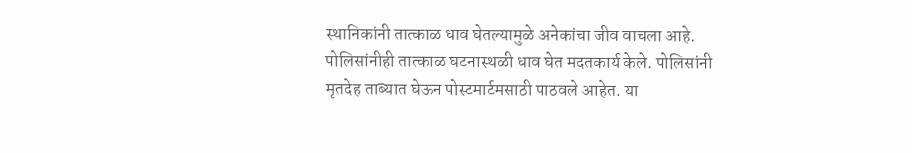स्थानिकांनी तात्काळ धाव घेतल्यामुळे अनेकांचा जीव वाचला आहे. पोलिसांनीही तात्काळ घटनास्थळी धाव घेत मदतकार्य केले. पोलिसांनी मृतदेह ताब्यात घेऊन पोस्टमार्टमसाठी पाठवले आहेत. या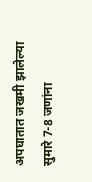अपघातात जखमी झालेल्या सुमारे 7-8 जणांना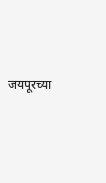जयपूरच्या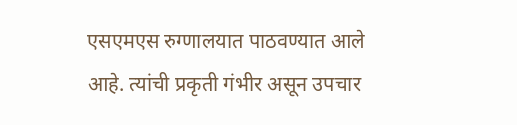एसएमएस रुग्णालयात पाठवण्यात आले आहे. त्यांची प्रकृती गंभीर असून उपचार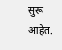सुरू आहेत.